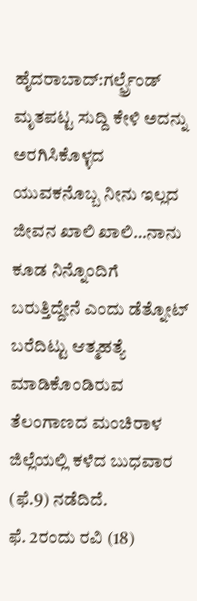ಹೈದರಾಬಾದ್:ಗರ್ಲ್ಫ್ರೆಂಡ್ ಮೃತಪಟ್ಟ ಸುದ್ದಿ ಕೇಳಿ ಅದನ್ನು ಅರಗಿಸಿಕೊಳ್ಳದ ಯುವಕನೊಬ್ಬ ನೀನು ಇಲ್ಲದ ಜೀವನ ಖಾಲಿ ಖಾಲಿ…ನಾನು ಕೂಡ ನಿನ್ನೊಂದಿಗೆ ಬರುತ್ತಿದ್ದೇನೆ ಎಂದು ಡೆತ್ನೋಟ್ ಬರೆದಿಟ್ಟು ಆತ್ಮಹತ್ಯೆ ಮಾಡಿಕೊಂಡಿರುವ ತೆಲಂಗಾಣದ ಮಂಚಿರಾಳ ಜಿಲ್ಲೆಯಲ್ಲಿ ಕಳೆದ ಬುಧವಾರ (ಫೆ.9) ನಡೆದಿದೆ.
ಫೆ. 2ರಂದು ರವಿ (18)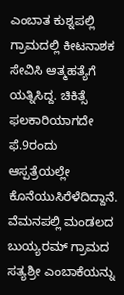ಎಂಬಾತ ಕುಶ್ನಪಲ್ಲಿ ಗ್ರಾಮದಲ್ಲಿ ಕೀಟನಾಶಕ ಸೇವಿಸಿ ಆತ್ಮಹತ್ಯೆಗೆ ಯತ್ನಿಸಿದ್ದ. ಚಿಕಿತ್ಸೆ ಫಲಕಾರಿಯಾಗದೇ ಫೆ.9ರಂದು ಆಸ್ಪತ್ರೆಯಲ್ಲೇ ಕೊನೆಯುಸಿರೆಳೆದಿದ್ದಾನೆ. ವೆಮನಪಲ್ಲಿ ಮಂಡಲದ ಬುಯ್ಯರಮ್ ಗ್ರಾಮದ ಸತ್ಯಶ್ರೀ ಎಂಬಾಕೆಯನ್ನು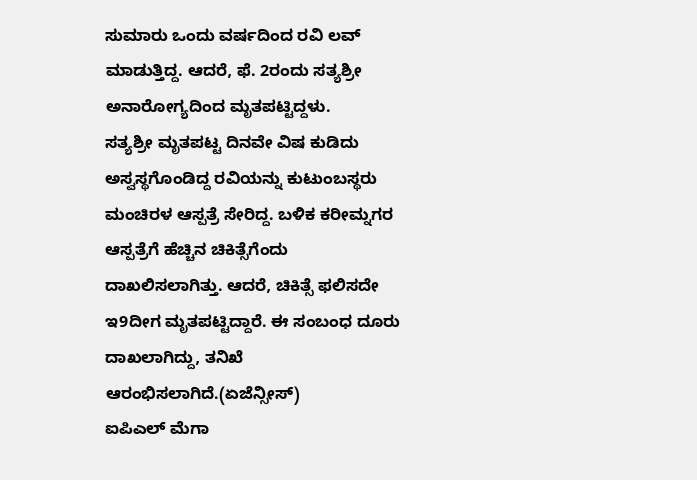ಸುಮಾರು ಒಂದು ವರ್ಷದಿಂದ ರವಿ ಲವ್ ಮಾಡುತ್ತಿದ್ದ. ಆದರೆ, ಫೆ. 2ರಂದು ಸತ್ಯಶ್ರೀ ಅನಾರೋಗ್ಯದಿಂದ ಮೃತಪಟ್ಟಿದ್ದಳು.
ಸತ್ಯಶ್ರೀ ಮೃತಪಟ್ಟ ದಿನವೇ ವಿಷ ಕುಡಿದು ಅಸ್ವಸ್ಥಗೊಂಡಿದ್ದ ರವಿಯನ್ನು ಕುಟುಂಬಸ್ಥರು ಮಂಚಿರಳ ಆಸ್ಪತ್ರೆ ಸೇರಿದ್ದ. ಬಳಿಕ ಕರೀಮ್ನಗರ ಆಸ್ಪತ್ರೆಗೆ ಹೆಚ್ಚಿನ ಚಿಕಿತ್ಸೆಗೆಂದು ದಾಖಲಿಸಲಾಗಿತ್ತು. ಆದರೆ, ಚಿಕಿತ್ಸೆ ಫಲಿಸದೇ ಇ9ದೀಗ ಮೃತಪಟ್ಟಿದ್ದಾರೆ. ಈ ಸಂಬಂಧ ದೂರು ದಾಖಲಾಗಿದ್ದು, ತನಿಖೆ ಆರಂಭಿಸಲಾಗಿದೆ.(ಏಜೆನ್ಸೀಸ್)
ಐಪಿಎಲ್ ಮೆಗಾ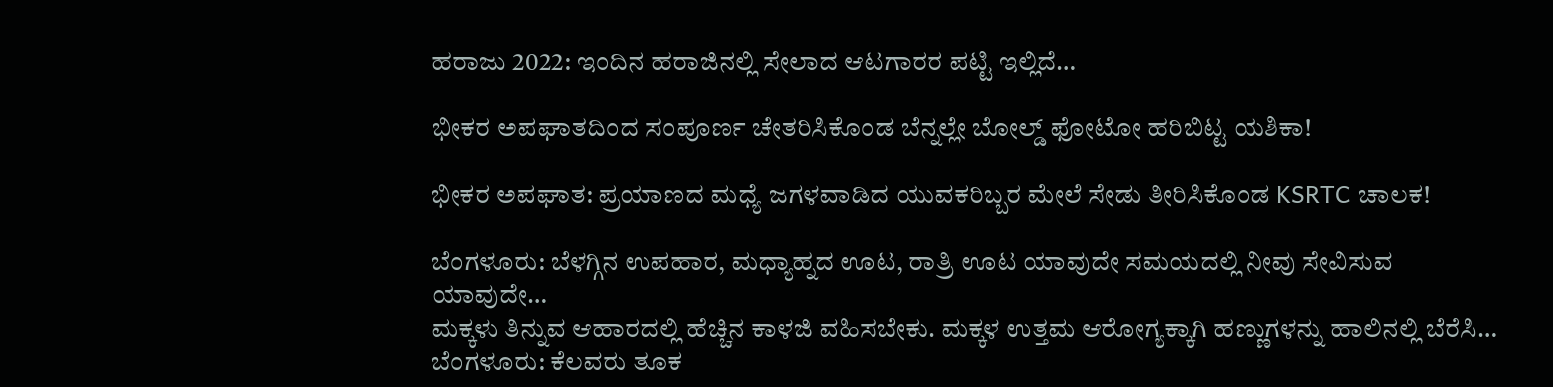ಹರಾಜು 2022: ಇಂದಿನ ಹರಾಜಿನಲ್ಲಿ ಸೇಲಾದ ಆಟಗಾರರ ಪಟ್ಟಿ ಇಲ್ಲಿದೆ…

ಭೀಕರ ಅಪಘಾತದಿಂದ ಸಂಪೂರ್ಣ ಚೇತರಿಸಿಕೊಂಡ ಬೆನ್ನಲ್ಲೇ ಬೋಲ್ಡ್ ಫೋಟೋ ಹರಿಬಿಟ್ಟ ಯಶಿಕಾ!

ಭೀಕರ ಅಪಘಾತ: ಪ್ರಯಾಣದ ಮಧ್ಯೆ ಜಗಳವಾಡಿದ ಯುವಕರಿಬ್ಬರ ಮೇಲೆ ಸೇಡು ತೀರಿಸಿಕೊಂಡ KSRTC ಚಾಲಕ!

ಬೆಂಗಳೂರು: ಬೆಳಗ್ಗಿನ ಉಪಹಾರ, ಮಧ್ಯಾಹ್ನದ ಊಟ, ರಾತ್ರಿ ಊಟ ಯಾವುದೇ ಸಮಯದಲ್ಲಿ ನೀವು ಸೇವಿಸುವ ಯಾವುದೇ…
ಮಕ್ಕಳು ತಿನ್ನುವ ಆಹಾರದಲ್ಲಿ ಹೆಚ್ಚಿನ ಕಾಳಜಿ ವಹಿಸಬೇಕು. ಮಕ್ಕಳ ಉತ್ತಮ ಆರೋಗ್ಯಕ್ಕಾಗಿ ಹಣ್ಣುಗಳನ್ನು ಹಾಲಿನಲ್ಲಿ ಬೆರೆಸಿ…
ಬೆಂಗಳೂರು: ಕೆಲವರು ತೂಕ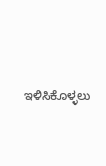ಇಳಿಸಿಕೊಳ್ಳಲು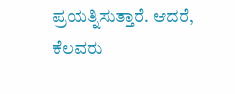ಪ್ರಯತ್ನಿಸುತ್ತಾರೆ. ಆದರೆ, ಕೆಲವರು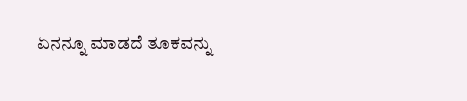ಏನನ್ನೂ ಮಾಡದೆ ತೂಕವನ್ನು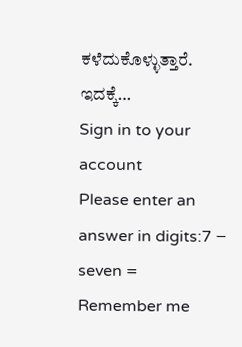ಕಳೆದುಕೊಳ್ಳುತ್ತಾರೆ. ಇದಕ್ಕೆ…
Sign in to your account
Please enter an answer in digits:7 − seven =
Remember me